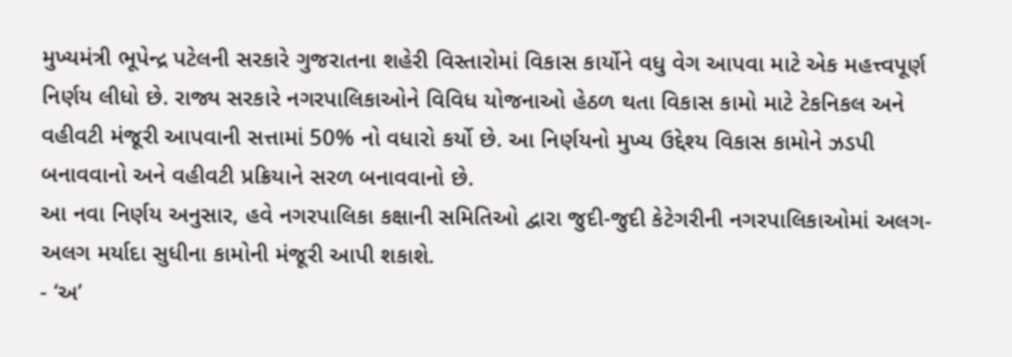મુખ્યમંત્રી ભૂપેન્દ્ર પટેલની સરકારે ગુજરાતના શહેરી વિસ્તારોમાં વિકાસ કાર્યોને વધુ વેગ આપવા માટે એક મહત્ત્વપૂર્ણ નિર્ણય લીધો છે. રાજ્ય સરકારે નગરપાલિકાઓને વિવિધ યોજનાઓ હેઠળ થતા વિકાસ કામો માટે ટેકનિકલ અને વહીવટી મંજૂરી આપવાની સત્તામાં 50% નો વધારો કર્યો છે. આ નિર્ણયનો મુખ્ય ઉદ્દેશ્ય વિકાસ કામોને ઝડપી બનાવવાનો અને વહીવટી પ્રક્રિયાને સરળ બનાવવાનો છે.
આ નવા નિર્ણય અનુસાર, હવે નગરપાલિકા કક્ષાની સમિતિઓ દ્વારા જુદી-જુદી કેટેગરીની નગરપાલિકાઓમાં અલગ-અલગ મર્યાદા સુધીના કામોની મંજૂરી આપી શકાશે.
- ‘અ’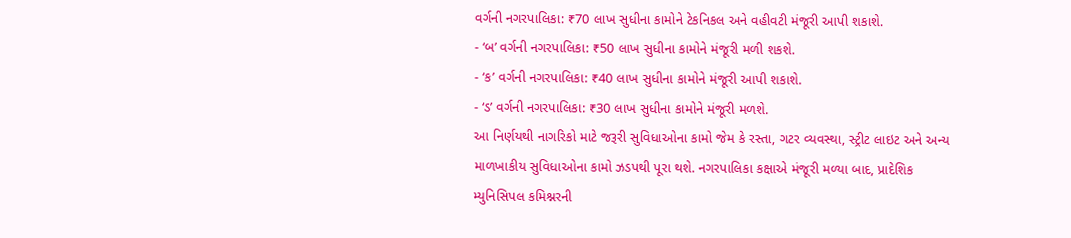વર્ગની નગરપાલિકા: ₹70 લાખ સુધીના કામોને ટેકનિકલ અને વહીવટી મંજૂરી આપી શકાશે.
- ‘બ’ વર્ગની નગરપાલિકા: ₹50 લાખ સુધીના કામોને મંજૂરી મળી શકશે.
- ‘ક’ વર્ગની નગરપાલિકા: ₹40 લાખ સુધીના કામોને મંજૂરી આપી શકાશે.
- ‘ડ’ વર્ગની નગરપાલિકા: ₹30 લાખ સુધીના કામોને મંજૂરી મળશે.
આ નિર્ણયથી નાગરિકો માટે જરૂરી સુવિધાઓના કામો જેમ કે રસ્તા, ગટર વ્યવસ્થા, સ્ટ્રીટ લાઇટ અને અન્ય માળખાકીય સુવિધાઓના કામો ઝડપથી પૂરા થશે. નગરપાલિકા કક્ષાએ મંજૂરી મળ્યા બાદ, પ્રાદેશિક મ્યુનિસિપલ કમિશ્નરની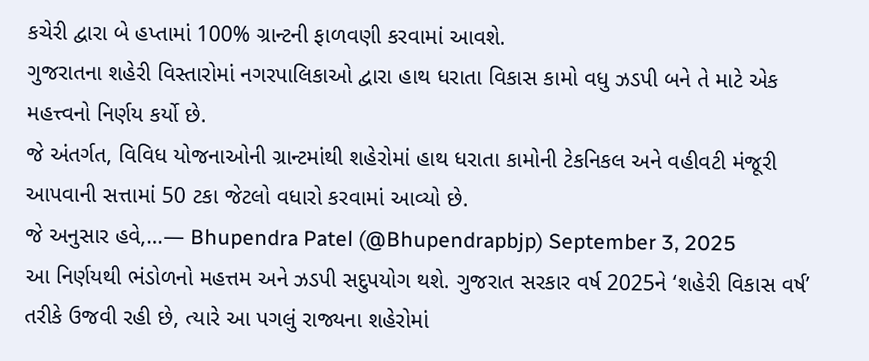કચેરી દ્વારા બે હપ્તામાં 100% ગ્રાન્ટની ફાળવણી કરવામાં આવશે.
ગુજરાતના શહેરી વિસ્તારોમાં નગરપાલિકાઓ દ્વારા હાથ ધરાતા વિકાસ કામો વધુ ઝડપી બને તે માટે એક મહત્ત્વનો નિર્ણય કર્યો છે.
જે અંતર્ગત, વિવિધ યોજનાઓની ગ્રાન્ટમાંથી શહેરોમાં હાથ ધરાતા કામોની ટેકનિકલ અને વહીવટી મંજૂરી આપવાની સત્તામાં 50 ટકા જેટલો વધારો કરવામાં આવ્યો છે.
જે અનુસાર હવે,…— Bhupendra Patel (@Bhupendrapbjp) September 3, 2025
આ નિર્ણયથી ભંડોળનો મહત્તમ અને ઝડપી સદુપયોગ થશે. ગુજરાત સરકાર વર્ષ 2025ને ‘શહેરી વિકાસ વર્ષ’ તરીકે ઉજવી રહી છે, ત્યારે આ પગલું રાજ્યના શહેરોમાં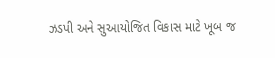ઝડપી અને સુઆયોજિત વિકાસ માટે ખૂબ જ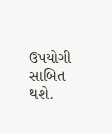ઉપયોગી સાબિત થશે.